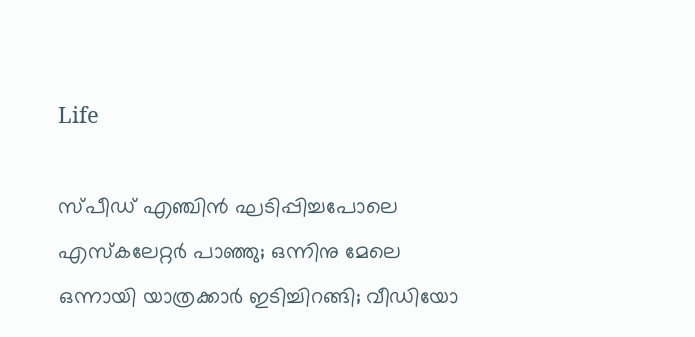Life

സ്പീഡ് എഞ്ചിന്‍ ഘടിപ്പിച്ചപോലെ എസ്‌കലേറ്റര്‍ പാഞ്ഞു; ഒന്നിനു മേലെ ഒന്നായി യാത്രക്കാര്‍ ഇടിച്ചിറങ്ങി; വീഡിയോ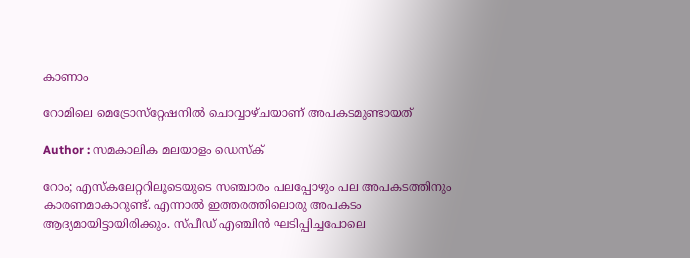കാണാം

റോമിലെ മെട്രോസ്‌റ്റേഷനില്‍ ചൊവ്വാഴ്ചയാണ് അപകടമുണ്ടായത്

Author : സമകാലിക മലയാളം ഡെസ്ക്

റോം; എസ്‌കലേറ്ററിലൂടെയുടെ സഞ്ചാരം പലപ്പോഴും പല അപകടത്തിനും കാരണമാകാറുണ്ട്. എന്നാല്‍ ഇത്തരത്തിലൊരു അപകടം ആദ്യമായിട്ടായിരിക്കും. സ്പീഡ് എഞ്ചിന്‍ ഘടിപ്പിച്ചപോലെ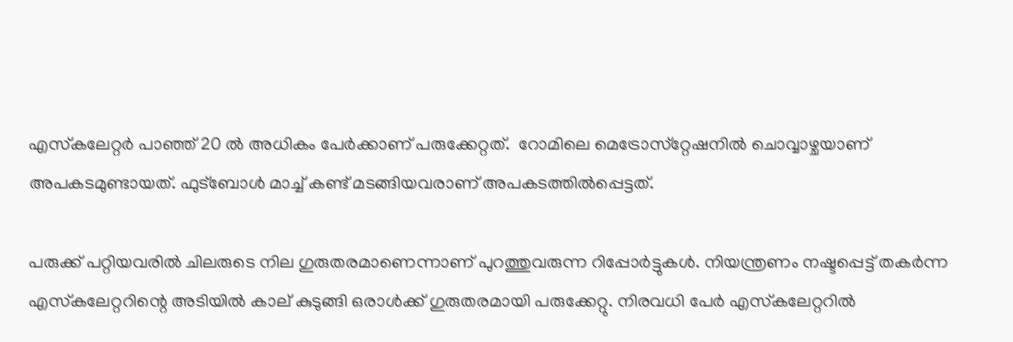എസ്‌കലേറ്റര്‍ പാഞ്ഞ് 20 ല്‍ അധികം പേര്‍ക്കാണ് പരുക്കേറ്റത്.  റോമിലെ മെട്രോസ്‌റ്റേഷനില്‍ ചൊവ്വാഴ്ചയാണ് അപകടമുണ്ടായത്. ഫുട്‌ബോള്‍ മാച്ച് കണ്ട് മടങ്ങിയവരാണ് അപകടത്തില്‍പ്പെട്ടത്.

പരുക്ക് പറ്റിയവരില്‍ ചിലരുടെ നില ഗുരുതരമാണെന്നാണ് പുറത്തുവരുന്ന റിപ്പോര്‍ട്ടുകള്‍. നിയന്ത്രണം നഷ്ടപ്പെട്ട് തകര്‍ന്ന എസ്‌കലേറ്ററിന്റെ അടിയില്‍ കാല് കുടുങ്ങി ഒരാള്‍ക്ക് ഗുരുതരമായി പരുക്കേറ്റു. നിരവധി പേര്‍ എസ്‌കലേറ്ററില്‍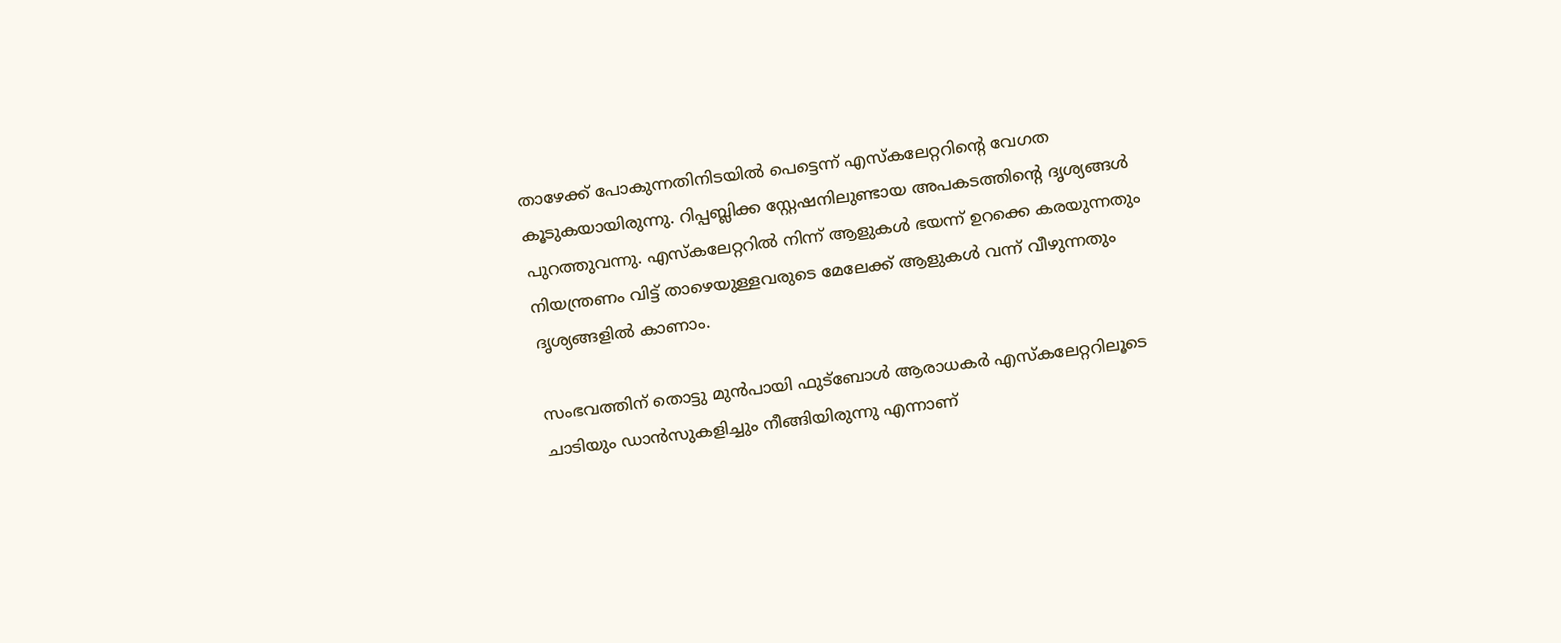താഴേക്ക് പോകുന്നതിനിടയില്‍ പെട്ടെന്ന് എസ്‌കലേറ്ററിന്റെ വേഗത കൂടുകയായിരുന്നു. റിപ്പബ്ലിക്ക സ്റ്റേഷനിലുണ്ടായ അപകടത്തിന്റെ ദൃശ്യങ്ങള്‍ പുറത്തുവന്നു. എസ്‌കലേറ്ററില്‍ നിന്ന് ആളുകള്‍ ഭയന്ന് ഉറക്കെ കരയുന്നതും നിയന്ത്രണം വിട്ട് താഴെയുള്ളവരുടെ മേലേക്ക് ആളുകള്‍ വന്ന് വീഴുന്നതും ദൃശ്യങ്ങളില്‍ കാണാം.

സംഭവത്തിന് തൊട്ടു മുന്‍പായി ഫുട്‌ബോള്‍ ആരാധകര്‍ എസ്‌കലേറ്ററിലൂടെ ചാടിയും ഡാന്‍സുകളിച്ചും നീങ്ങിയിരുന്നു എന്നാണ്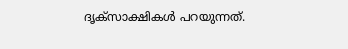ദൃക്‌സാക്ഷികള്‍ പറയുന്നത്.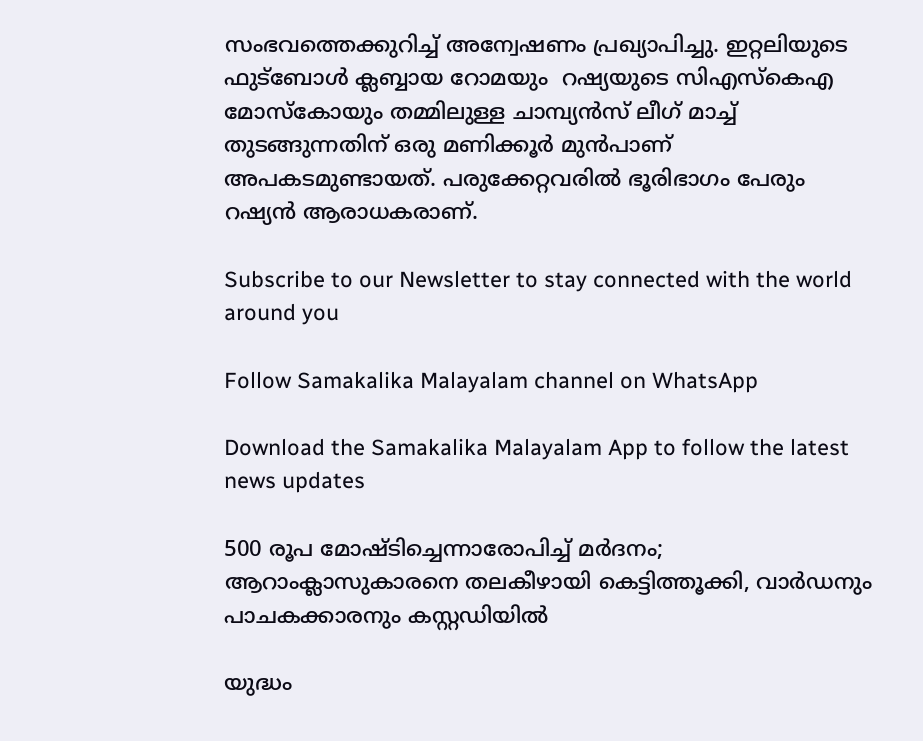സംഭവത്തെക്കുറിച്ച് അന്വേഷണം പ്രഖ്യാപിച്ചു. ഇറ്റലിയുടെ ഫുട്‌ബോള്‍ ക്ലബ്ബായ റോമയും  റഷ്യയുടെ സിഎസ്‌കെഎ മോസ്‌കോയും തമ്മിലുള്ള ചാമ്പ്യന്‍സ് ലീഗ് മാച്ച് തുടങ്ങുന്നതിന് ഒരു മണിക്കൂര്‍ മുന്‍പാണ് അപകടമുണ്ടായത്. പരുക്കേറ്റവരില്‍ ഭൂരിഭാഗം പേരും റഷ്യന്‍ ആരാധകരാണ്.

Subscribe to our Newsletter to stay connected with the world around you

Follow Samakalika Malayalam channel on WhatsApp

Download the Samakalika Malayalam App to follow the latest news updates

500 രൂപ മോഷ്ടിച്ചെന്നാരോപിച്ച് മര്‍ദനം; ആറാംക്ലാസുകാരനെ തലകീഴായി കെട്ടിത്തൂക്കി, വാര്‍ഡനും പാചകക്കാരനും കസ്റ്റഡിയില്‍

യുദ്ധം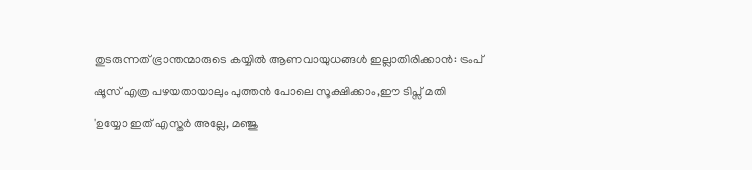തുടരുന്നത് ഭ്രാന്തന്മാരുടെ കയ്യില്‍ ആണവായുധങ്ങള്‍ ഇല്ലാതിരിക്കാന്‍: ട്രംപ്

ഷൂസ് എത്ര പഴയതായാലും പുത്തൻ പോലെ സൂക്ഷിക്കാം,ഈ ടിപ്സ് മതി‌

'ഉയ്യോ ഇത് എസ്തര്‍ അല്ലേ, മഞ്ജു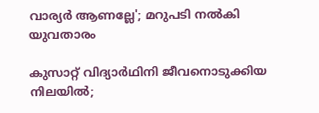വാര്യര്‍ ആണല്ലേ'; മറുപടി നല്‍കി യുവതാരം

കുസാറ്റ് വിദ്യാര്‍ഥിനി ജീവനൊടുക്കിയ നിലയില്‍;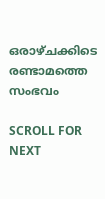ഒരാഴ്ചക്കിടെ രണ്ടാമത്തെ സംഭവം

SCROLL FOR NEXT